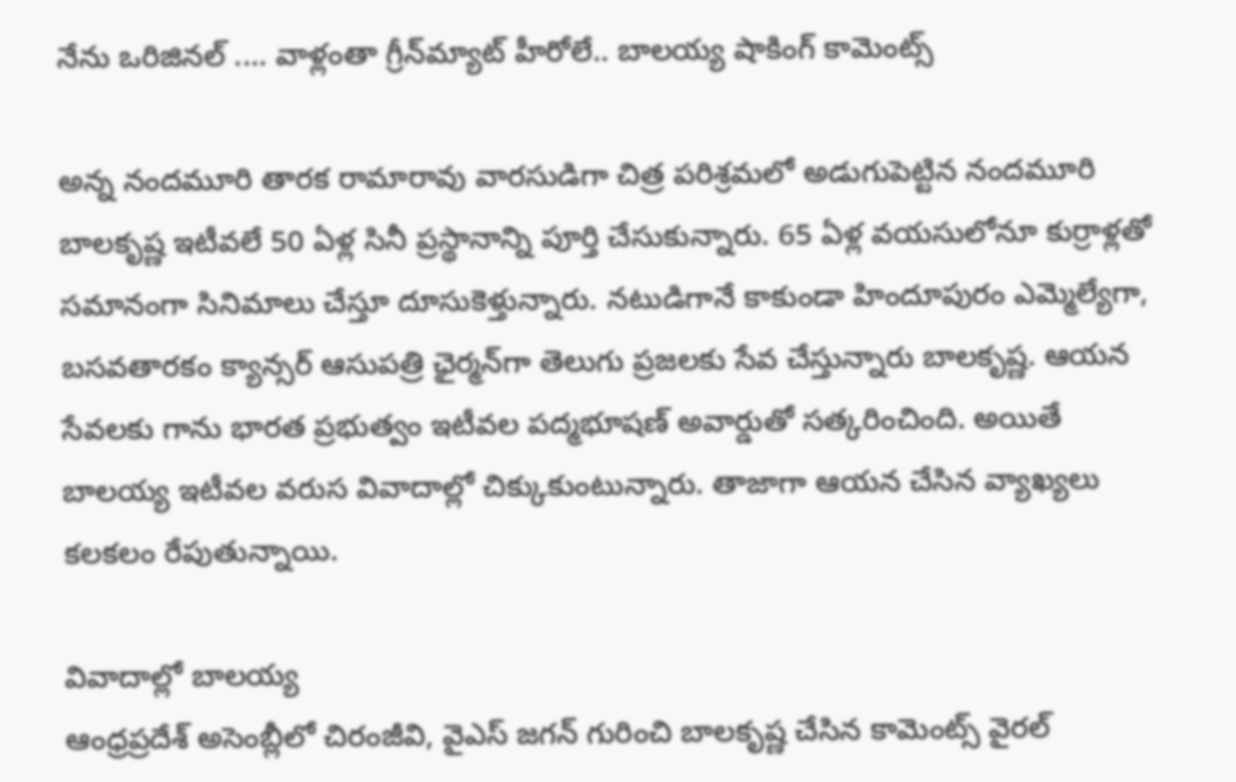నేను ఒరిజినల్ .... వాళ్లంతా గ్రీన్‌మ్యాట్ హీరోలే.. బాలయ్య షాకింగ్ కామెంట్స్

అన్న నందమూరి తారక రామారావు వారసుడిగా చిత్ర పరిశ్రమలో అడుగుపెట్టిన నందమూరి బాలకృష్ణ ఇటీవలే 50 ఏళ్ల సినీ ప్రస్థానాన్ని పూర్తి చేసుకున్నారు. 65 ఏళ్ల వయసులోనూ కుర్రాళ్లతో సమానంగా సినిమాలు చేస్తూ దూసుకెళ్తున్నారు. నటుడిగానే కాకుండా హిందూపురం ఎమ్మెల్యేగా, బసవతారకం క్యాన్సర్ ఆసుపత్రి ఛైర్మన్‌గా తెలుగు ప్రజలకు సేవ చేస్తున్నారు బాలకృష్ణ. ఆయన సేవలకు గాను భారత ప్రభుత్వం ఇటీవల పద్మభూషణ్ అవార్డుతో సత్కరించింది. అయితే బాలయ్య ఇటీవల వరుస వివాదాల్లో చిక్కుకుంటున్నారు. తాజాగా ఆయన చేసిన వ్యాఖ్యలు కలకలం రేపుతున్నాయి.

వివాదాల్లో బాలయ్య
ఆంధ్రప్రదేశ్ అసెంబ్లీలో చిరంజీవి, వైఎస్ జగన్ గురించి బాలకృష్ణ చేసిన కామెంట్స్ వైరల్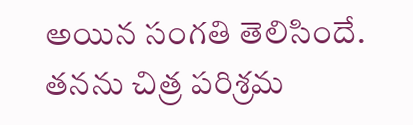అయిన సంగతి తెలిసిందే. తనను చిత్ర పరిశ్రమ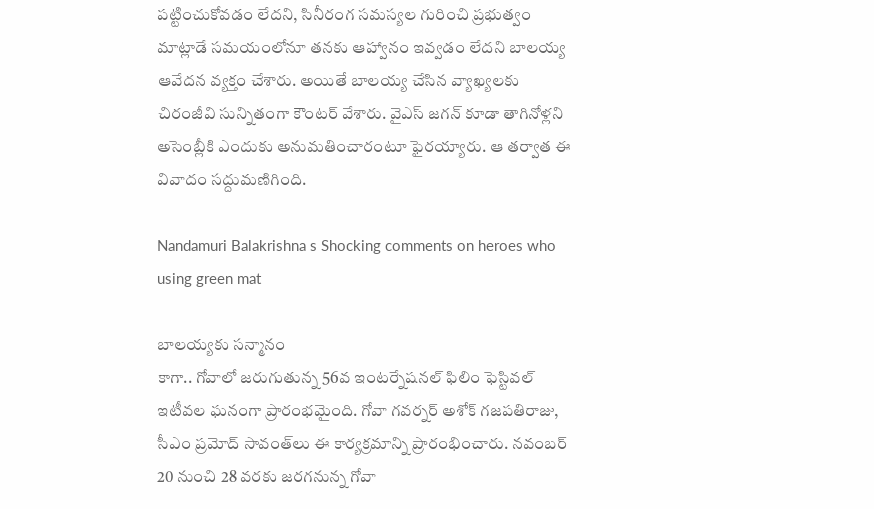పట్టించుకోవడం లేదని, సినీరంగ సమస్యల గురించి ప్రభుత్వం మాట్లాడే సమయంలోనూ తనకు ఆహ్వానం ఇవ్వడం లేదని బాలయ్య ఆవేదన వ్యక్తం చేశారు. అయితే బాలయ్య చేసిన వ్యాఖ్యలకు చిరంజీవి సున్నితంగా కౌంటర్ వేశారు. వైఎస్ జగన్ కూడా తాగినోళ్లని అసెంబ్లీకి ఎందుకు అనుమతించారంటూ ఫైరయ్యారు. ఆ తర్వాత ఈ వివాదం సద్దుమణిగింది.

Nandamuri Balakrishna s Shocking comments on heroes who using green mat

బాలయ్యకు సన్మానం
కాగా.. గోవాలో జరుగుతున్న 56వ ఇంటర్నేషనల్ ఫిలిం ఫెస్టివల్‌ ఇటీవల ఘనంగా ప్రారంభమైంది. గోవా గవర్నర్ అశోక్ గజపతిరాజు, సీఎం ప్రమోద్ సావంత్‌లు ఈ కార్యక్రమాన్ని ప్రారంభించారు. నవంబర్ 20 నుంచి 28 వరకు జరగనున్న గోవా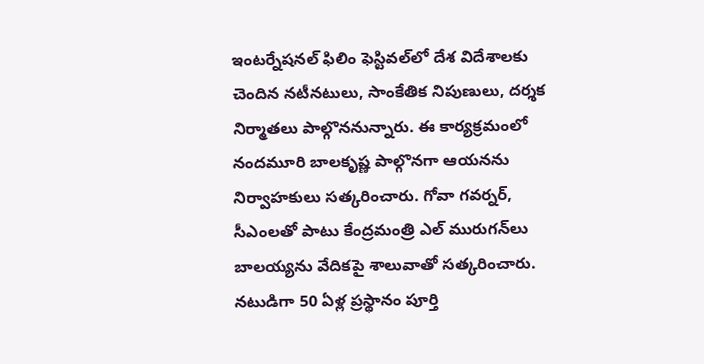ఇంటర్నేషనల్ ఫిలిం ఫెస్టివల్‌లో దేశ విదేశాలకు చెందిన నటీనటులు, సాంకేతిక నిపుణులు, దర్శక నిర్మాతలు పాల్గొననున్నారు. ఈ కార్యక్రమంలో నందమూరి బాలకృష్ణ పాల్గొనగా ఆయనను నిర్వాహకులు సత్కరించారు. గోవా గవర్నర్, సీఎంలతో పాటు కేంద్రమంత్రి ఎల్ మురుగన్‌లు బాలయ్యను వేదికపై శాలువాతో సత్కరించారు. నటుడిగా 50 ఏళ్ల ప్రస్థానం పూర్తి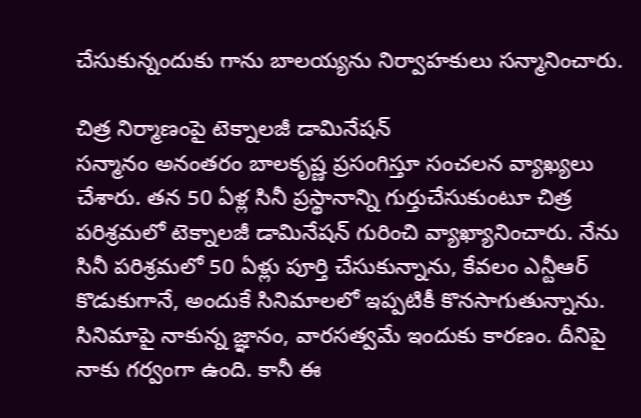చేసుకున్నందుకు గాను బాలయ్యను నిర్వాహకులు సన్మానించారు.

చిత్ర నిర్మాణంపై టెక్నాలజీ డామినేషన్
సన్మానం అనంతరం బాలకృష్ణ ప్రసంగిస్తూ సంచలన వ్యాఖ్యలు చేశారు. తన 50 ఏళ్ల సినీ ప్రస్థానాన్ని గుర్తుచేసుకుంటూ చిత్ర పరిశ్రమలో టెక్నాలజీ డామినేషన్ గురించి వ్యాఖ్యానించారు. నేను సినీ పరిశ్రమలో 50 ఏళ్లు పూర్తి చేసుకున్నాను, కేవలం ఎన్టీఆర్ కొడుకుగానే, అందుకే సినిమాలలో ఇప్పటికీ కొనసాగుతున్నాను. సినిమాపై నాకున్న జ్ఞానం, వారసత్వమే ఇందుకు కారణం. దీనిపై నాకు గర్వంగా ఉంది. కానీ ఈ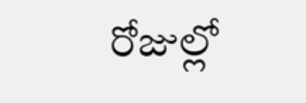రోజుల్లో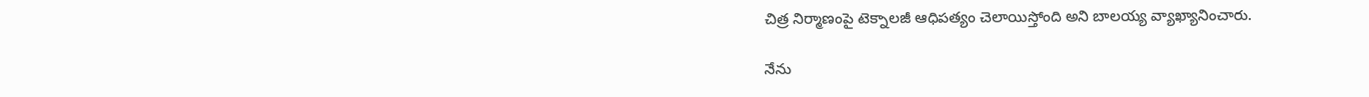చిత్ర నిర్మాణంపై టెక్నాలజీ ఆధిపత్యం చెలాయిస్తోంది అని బాలయ్య వ్యాఖ్యానించారు.

నేను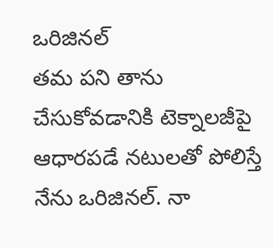ఒరిజినల్
తమ పని తాను చేసుకోవడానికి టెక్నాలజీపై ఆధారపడే నటులతో పోలిస్తే నేను ఒరిజినల్. నా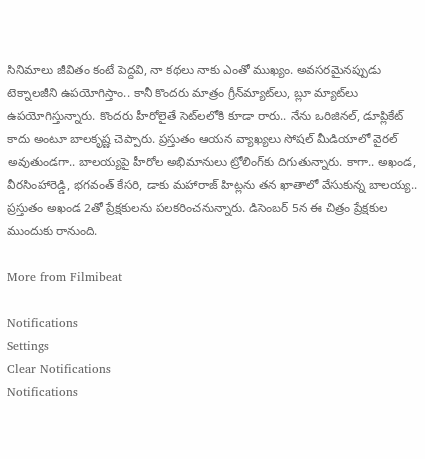సినిమాలు జీవితం కంటే పెద్దవి, నా కథలు నాకు ఎంతో ముఖ్యం. అవసరమైనప్పుడు టెక్నాలజీని ఉపయోగిస్తాం.. కానీ కొందరు మాత్రం గ్రీన్‌మ్యాట్‌లు, బ్లూ మ్యాట్‌లు ఉపయోగిస్తున్నారు. కొందరు హీరోలైతే సెట్‌లలోకి కూడా రారు.. నేను ఒరిజినల్, డూప్లికేట్ కాదు అంటూ బాలకృష్ణ చెప్పారు. ప్రస్తుతం ఆయన వ్యాఖ్యలు సోషల్ మీడియాలో వైరల్ అవుతుండగా.. బాలయ్యపై హీరోల అభిమానులు ట్రోలింగ్‌కు దిగుతున్నారు. కాగా.. అఖండ, వీరసింహారెడ్డి, భగవంత్ కేసరి, డాకు మహారాజ్‌ హిట్లను తన ఖాతాలో వేసుకున్న బాలయ్య.. ప్రస్తుతం అఖండ 2తో ప్రేక్షకులను పలకరించనున్నారు. డిసెంబర్ 5న ఈ చిత్రం ప్రేక్షకుల ముందుకు రానుంది.

More from Filmibeat

Notifications
Settings
Clear Notifications
Notifications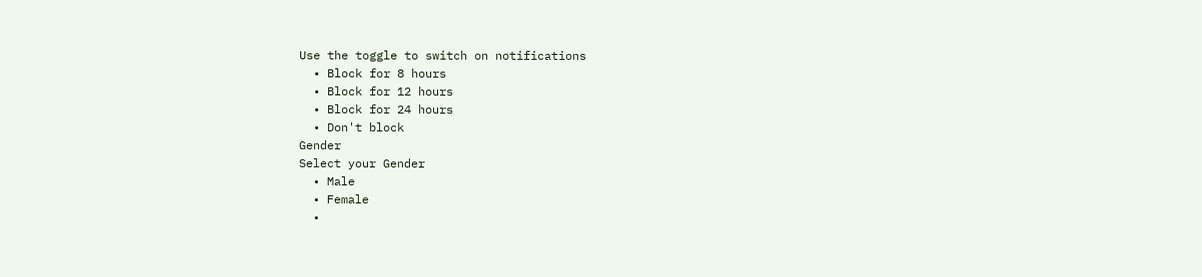Use the toggle to switch on notifications
  • Block for 8 hours
  • Block for 12 hours
  • Block for 24 hours
  • Don't block
Gender
Select your Gender
  • Male
  • Female
  •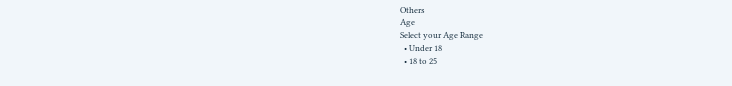Others
Age
Select your Age Range
  • Under 18
  • 18 to 25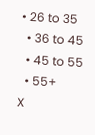• 26 to 35
  • 36 to 45
  • 45 to 55
  • 55+
X